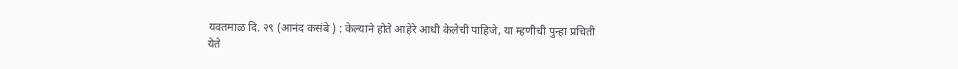यवतमाळ दि. २९ (आनंद कसंबे ) : केल्याने होते आहेरे आधी केलेची पाहिजे, या म्हणीची पुन्हा प्रचिती येते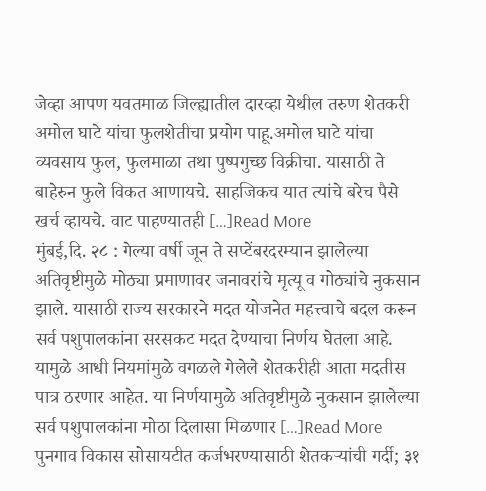जेव्हा आपण यवतमाळ जिल्ह्यातील दारव्हा येथील तरुण शेतकरी अमोल घाटे यांचा फुलशेतीचा प्रयोग पाहू.अमोल घाटे यांचा व्यवसाय फुल, फुलमाळा तथा पुष्पगुच्छ विक्रीचा. यासाठी ते बाहेरुन फुले विकत आणायचे. साहजिकच यात त्यांचे बरेच पैसे खर्च व्हायचे. वाट पाहण्यातही […]Read More
मुंबई,दि. २८ : गेल्या वर्षी जून ते सप्टेंबरदरम्यान झालेल्या अतिवृष्टीमुळे मोठ्या प्रमाणावर जनावरांचे मृत्यू व गोठ्यांचे नुकसान झाले. यासाठी राज्य सरकारने मदत योजनेत महत्त्वाचे बदल करून सर्व पशुपालकांना सरसकट मदत देण्याचा निर्णय घेतला आहे. यामुळे आधी नियमांमुळे वगळले गेलेले शेतकरीही आता मदतीस पात्र ठरणार आहेत. या निर्णयामुळे अतिवृष्टीमुळे नुकसान झालेल्या सर्व पशुपालकांना मोठा दिलासा मिळणार […]Read More
पुनगाव विकास सोसायटीत कर्जभरण्यासाठी शेतकऱ्यांची गर्दी; ३१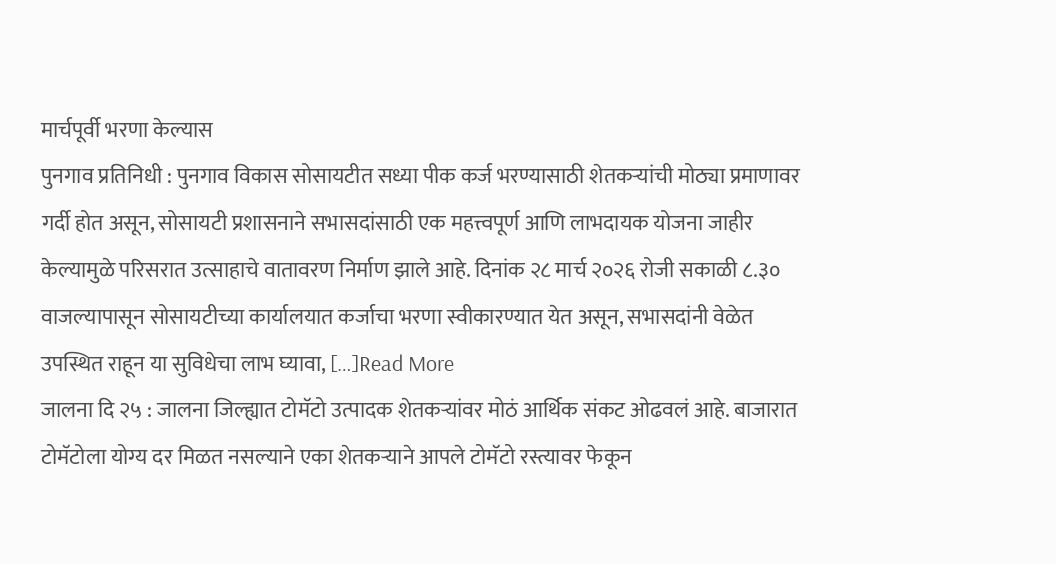मार्चपूर्वी भरणा केल्यास
पुनगाव प्रतिनिधी : पुनगाव विकास सोसायटीत सध्या पीक कर्ज भरण्यासाठी शेतकऱ्यांची मोठ्या प्रमाणावर गर्दी होत असून, सोसायटी प्रशासनाने सभासदांसाठी एक महत्त्वपूर्ण आणि लाभदायक योजना जाहीर केल्यामुळे परिसरात उत्साहाचे वातावरण निर्माण झाले आहे. दिनांक २८ मार्च २०२६ रोजी सकाळी ८.३० वाजल्यापासून सोसायटीच्या कार्यालयात कर्जाचा भरणा स्वीकारण्यात येत असून, सभासदांनी वेळेत उपस्थित राहून या सुविधेचा लाभ घ्यावा, […]Read More
जालना दि २५ : जालना जिल्ह्यात टोमॅटो उत्पादक शेतकऱ्यांवर मोठं आर्थिक संकट ओढवलं आहे. बाजारात टोमॅटोला योग्य दर मिळत नसल्याने एका शेतकऱ्याने आपले टोमॅटो रस्त्यावर फेकून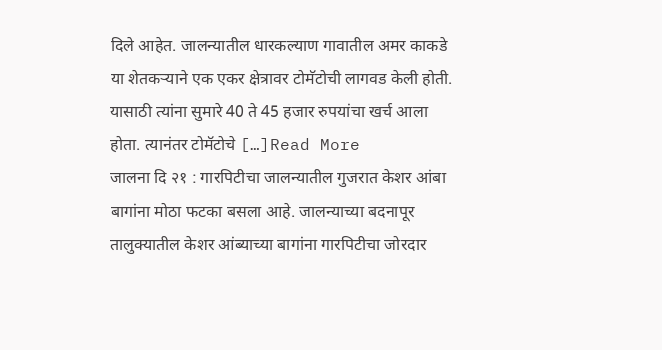दिले आहेत. जालन्यातील धारकल्याण गावातील अमर काकडे या शेतकऱ्याने एक एकर क्षेत्रावर टोमॅटोची लागवड केली होती. यासाठी त्यांना सुमारे 40 ते 45 हजार रुपयांचा खर्च आला होता. त्यानंतर टोमॅटोचे […]Read More
जालना दि २१ : गारपिटीचा जालन्यातील गुजरात केशर आंबा बागांना मोठा फटका बसला आहे. जालन्याच्या बदनापूर तालुक्यातील केशर आंब्याच्या बागांना गारपिटीचा जोरदार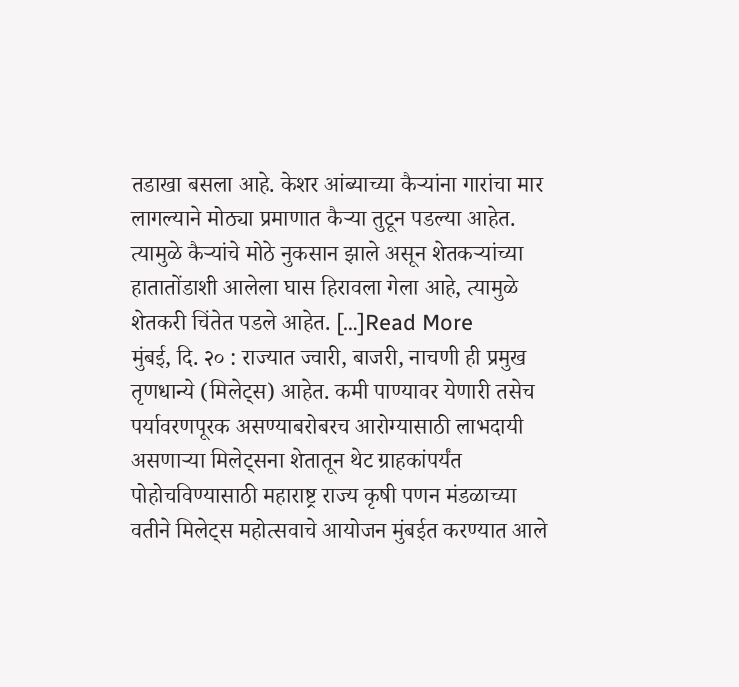तडाखा बसला आहे. केशर आंब्याच्या कैऱ्यांना गारांचा मार लागल्याने मोठ्या प्रमाणात कैऱ्या तुटून पडल्या आहेत. त्यामुळे कैऱ्यांचे मोठे नुकसान झाले असून शेतकऱ्यांच्या हातातोंडाशी आलेला घास हिरावला गेला आहे, त्यामुळे शेतकरी चिंतेत पडले आहेत. […]Read More
मुंबई, दि. २० : राज्यात ज्वारी, बाजरी, नाचणी ही प्रमुख तृणधान्ये (मिलेट्स) आहेत. कमी पाण्यावर येणारी तसेच पर्यावरणपूरक असण्याबरोबरच आरोग्यासाठी लाभदायी असणाऱ्या मिलेट्सना शेतातून थेट ग्राहकांपर्यंत पोहोचविण्यासाठी महाराष्ट्र राज्य कृषी पणन मंडळाच्या वतीने मिलेट्स महोत्सवाचे आयोजन मुंबईत करण्यात आले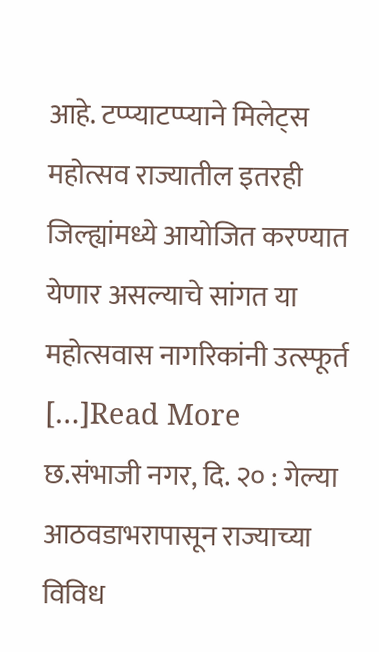आहे. टप्प्याटप्प्याने मिलेट्स महोत्सव राज्यातील इतरही जिल्ह्यांमध्ये आयोजित करण्यात येणार असल्याचे सांगत या महोत्सवास नागरिकांनी उत्स्फूर्त […]Read More
छ.संभाजी नगर, दि. २० : गेल्या आठवडाभरापासून राज्याच्या विविध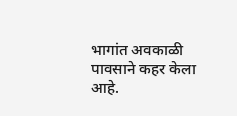भागांत अवकाळी पावसाने कहर केला आहे.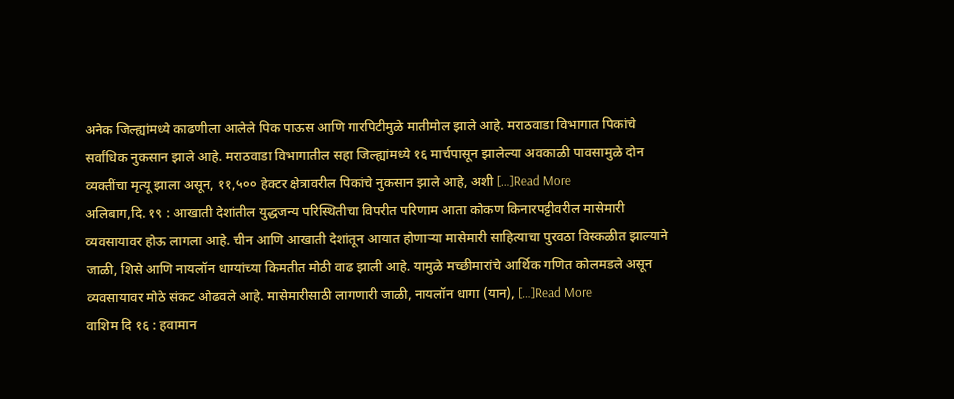अनेक जिल्ह्यांमध्ये काढणीला आलेले पिक पाऊस आणि गारपिटीमुळे मातीमोल झाले आहे. मराठवाडा विभागात पिकांचे सर्वांधिक नुकसान झाले आहे. मराठवाडा विभागातील सहा जिल्ह्यांमध्ये १६ मार्चपासून झालेल्या अवकाळी पावसामुळे दोन व्यक्तींचा मृत्यू झाला असून, ११,५०० हेक्टर क्षेत्रावरील पिकांचे नुकसान झाले आहे, अशी […]Read More
अलिबाग,दि. १९ : आखाती देशांतील युद्धजन्य परिस्थितीचा विपरीत परिणाम आता कोकण किनारपट्टीवरील मासेमारी व्यवसायावर होऊ लागला आहे. चीन आणि आखाती देशांतून आयात होणाऱ्या मासेमारी साहित्याचा पुरवठा विस्कळीत झाल्याने जाळी, शिसे आणि नायलॉन धाग्यांच्या किमतीत मोठी वाढ झाली आहे. यामुळे मच्छीमारांचे आर्थिक गणित कोलमडले असून व्यवसायावर मोठे संकट ओढवले आहे. मासेमारीसाठी लागणारी जाळी, नायलॉन धागा (यान), […]Read More
वाशिम दि १६ : हवामान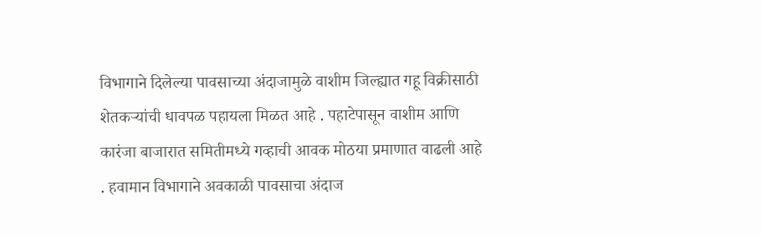विभागाने दिलेल्या पावसाच्या अंदाजामुळे वाशीम जिल्ह्यात गहू विक्रीसाठी शेतकऱ्यांची धावपळ पहायला मिळत आहे . पहाटेपासून वाशीम आणि कारंजा बाजारात समितीमध्ये गव्हाची आवक मोठया प्रमाणात वाढली आहे . हवामान विभागाने अवकाळी पावसाचा अंदाज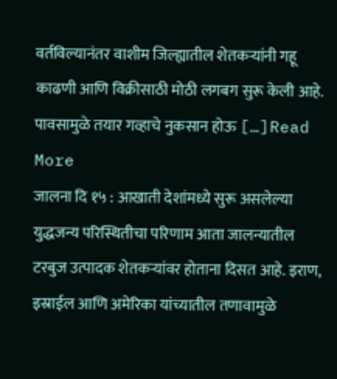वर्तविल्यानंतर वाशीम जिल्ह्यातील शेतकऱ्यांनी गहू काढणी आणि विक्रीसाठी मोठी लगबग सुरू केली आहे. पावसामुळे तयार गव्हाचे नुकसान होऊ […]Read More
जालना दि १५ : आखाती देशांमध्ये सुरू असलेल्या युद्धजन्य परिस्थितीचा परिणाम आता जालन्यातील टरबुज उत्पादक शेतकऱ्यांवर होताना दिसत आहे. इराण, इस्राईल आणि अमेरिका यांच्यातील तणावामुळे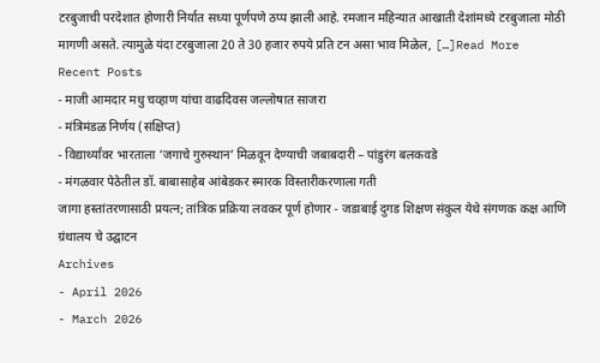टरबुजाची परदेशात होणारी निर्यात सध्या पूर्णपणे ठप्प झाली आहे. रमजान महिन्यात आखाती देशांमध्ये टरबुजाला मोठी मागणी असते. त्यामुळे यंदा टरबुजाला 20 ते 30 हजार रुपये प्रति टन असा भाव मिळेल, […]Read More
Recent Posts
- माजी आमदार मधु चव्हाण यांचा वाढदिवस जल्लोषात साजरा
- मंत्रिमंडळ निर्णय (संक्षिप्त)
- विद्यार्थ्यांवर भारताला ‘जगाचे गुरुस्थान’ मिळवून देण्याची जबाबदारी – पांडुरंग बलकवडे
- मंगळवार पेठेतील डॉ. बाबासाहेब आंबेडकर स्मारक विस्तारीकरणाला गती
जागा हस्तांतरणासाठी प्रयत्न; तांत्रिक प्रक्रिया लवकर पूर्ण होणार - जडाबाई दुगड शिक्षण संकुल येथे संगणक कक्ष आणि ग्रंथालय चे उद्घाटन
Archives
- April 2026
- March 2026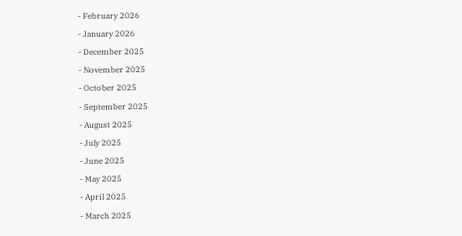- February 2026
- January 2026
- December 2025
- November 2025
- October 2025
- September 2025
- August 2025
- July 2025
- June 2025
- May 2025
- April 2025
- March 2025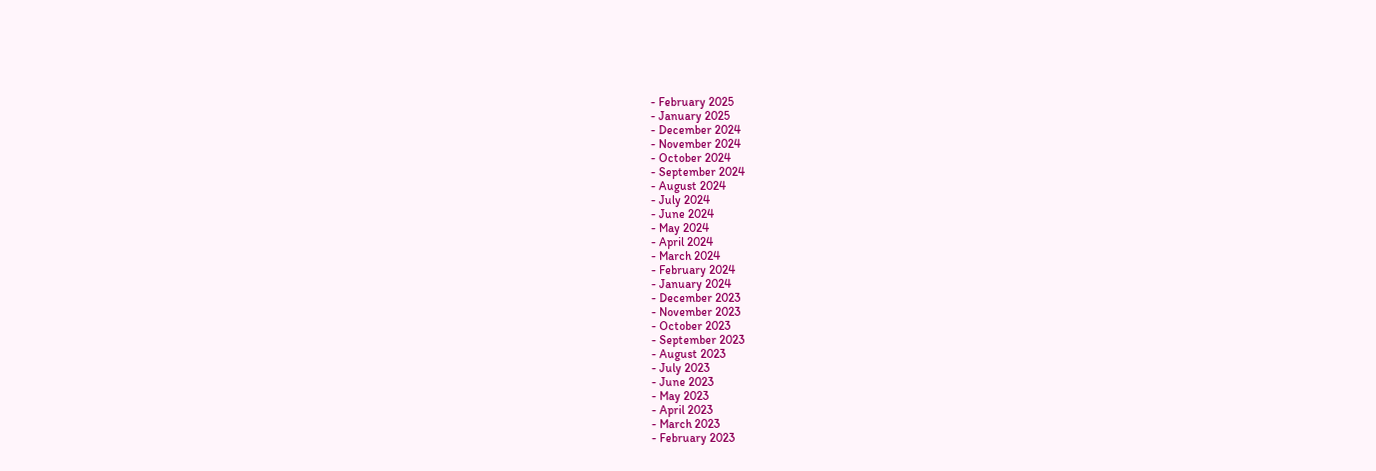- February 2025
- January 2025
- December 2024
- November 2024
- October 2024
- September 2024
- August 2024
- July 2024
- June 2024
- May 2024
- April 2024
- March 2024
- February 2024
- January 2024
- December 2023
- November 2023
- October 2023
- September 2023
- August 2023
- July 2023
- June 2023
- May 2023
- April 2023
- March 2023
- February 2023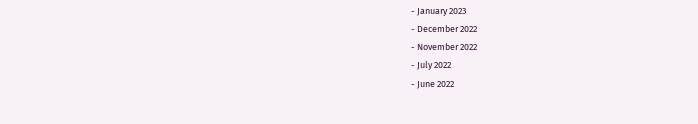- January 2023
- December 2022
- November 2022
- July 2022
- June 2022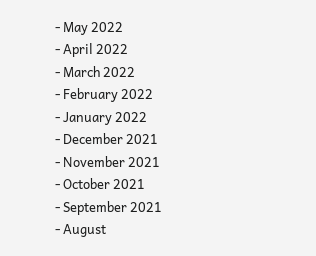- May 2022
- April 2022
- March 2022
- February 2022
- January 2022
- December 2021
- November 2021
- October 2021
- September 2021
- August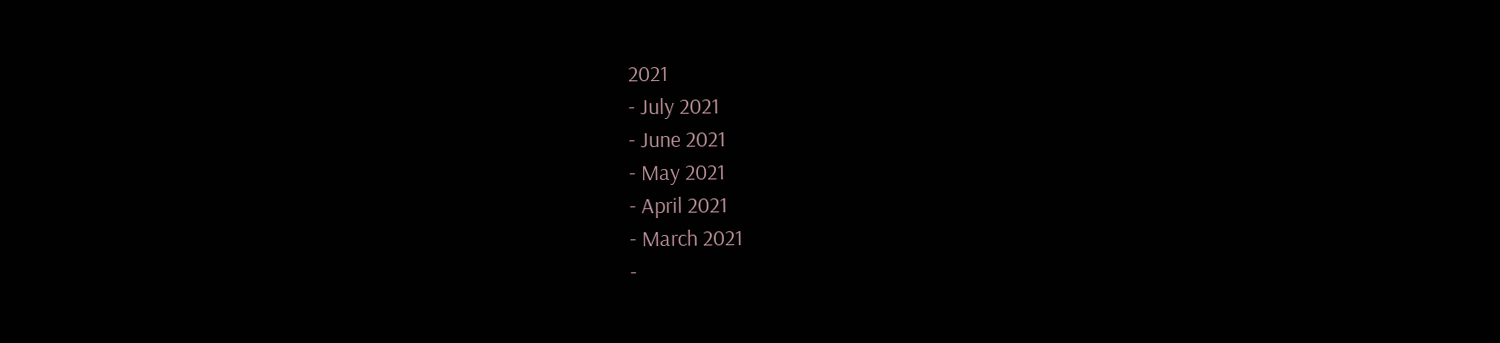2021
- July 2021
- June 2021
- May 2021
- April 2021
- March 2021
-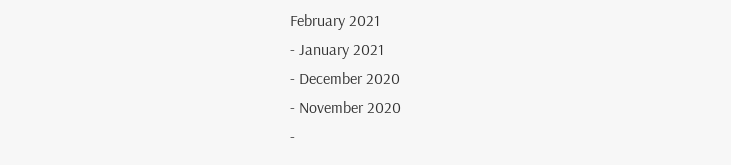February 2021
- January 2021
- December 2020
- November 2020
-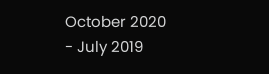October 2020
- July 2019